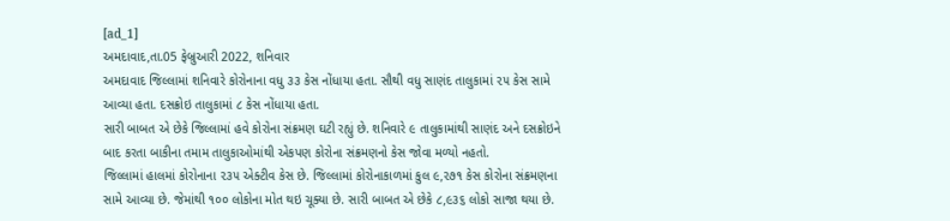[ad_1]
અમદાવાદ,તા.05 ફેબ્રુઆરી 2022, શનિવાર
અમદાવાદ જિલ્લામાં શનિવારે કોરોનાના વધુ ૩૩ કેસ નોંધાયા હતા. સૌથી વધુ સાણંદ તાલુકામાં ૨૫ કેસ સામે આવ્યા હતા. દસક્રોઇ તાલુકામાં ૮ કેસ નોંધાયા હતા.
સારી બાબત એ છેકે જિલ્લામાં હવે કોરોના સંક્રમણ ઘટી રહ્યું છે. શનિવારે ૯ તાલુકામાંથી સાણંદ અને દસક્રોઇને બાદ કરતા બાકીના તમામ તાલુકાઓમાંથી એકપણ કોરોના સંક્રમણનો કેસ જોવા મળ્યો નહતો.
જિલ્લામાં હાલમાં કોરોનાના ૨૩૫ એક્ટીવ કેસ છે. જિલ્લામાં કોરોનાકાળમાં કુલ ૯,૨૭૧ કેસ કોરોના સંક્રમણના સામે આવ્યા છે. જેમાંથી ૧૦૦ લોકોના મોત થઇ ચૂક્યા છે. સારી બાબત એ છેકે ૮,૯૩૬ લોકો સાજા થયા છે.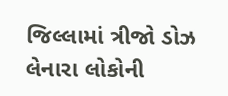જિલ્લામાં ત્રીજો ડોઝ લેનારા લોકોની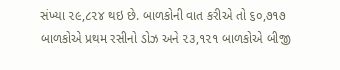સંખ્યા ૨૯,૮૨૪ થઇ છે. બાળકોની વાત કરીએ તો ૬૦,૭૧૭ બાળકોએ પ્રથમ રસીનો ડોઝ અને ૨૩,૧૨૧ બાળકોએ બીજી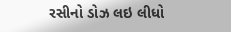રસીનો ડોઝ લઇ લીધો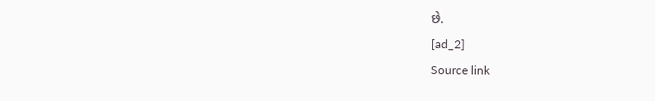છે.
[ad_2]
Source link